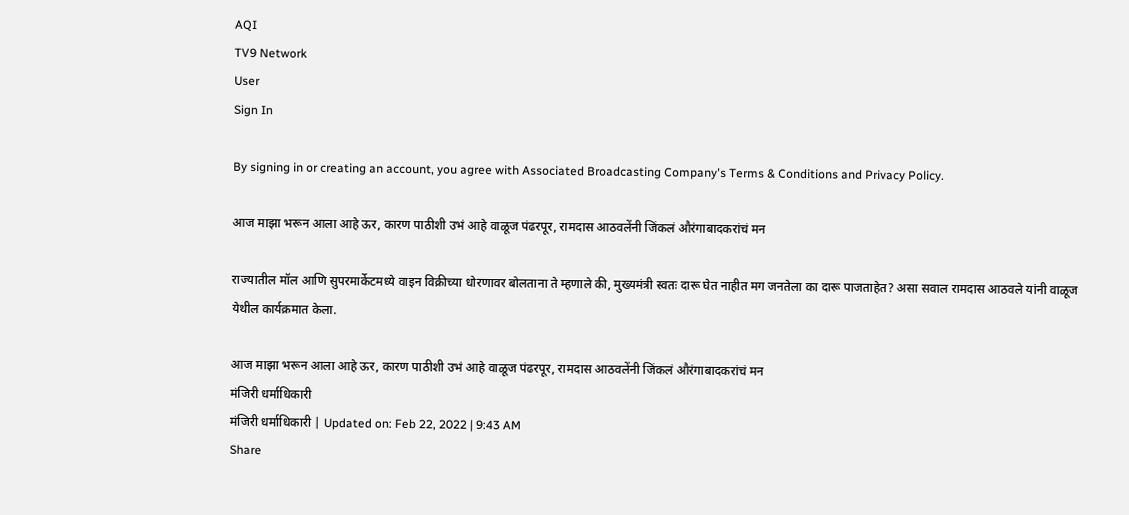AQI
TV9 Network
User
Sign In

By signing in or creating an account, you agree with Associated Broadcasting Company's Terms & Conditions and Privacy Policy.

आज माझा भरून आला आहे ऊर, कारण पाठीशी उभं आहे वाळूज पंढरपूर, रामदास आठवलेंनी जिंकलं औरंगाबादकरांचं मन

राज्यातील मॉल आणि सुपरमार्केटमध्ये वाइन विक्रीच्या धोरणावर बोलताना ते म्हणाले की, मुख्यमंत्री स्वतः दारू घेत नाहीत मग जनतेला का दारू पाजताहेत? असा सवाल रामदास आठवले यांनी वाळूज येथील कार्यक्रमात केला.

आज माझा भरून आला आहे ऊर, कारण पाठीशी उभं आहे वाळूज पंढरपूर, रामदास आठवलेंनी जिंकलं औरंगाबादकरांचं मन
मंजिरी धर्माधिकारी
मंजिरी धर्माधिकारी | Updated on: Feb 22, 2022 | 9:43 AM
Share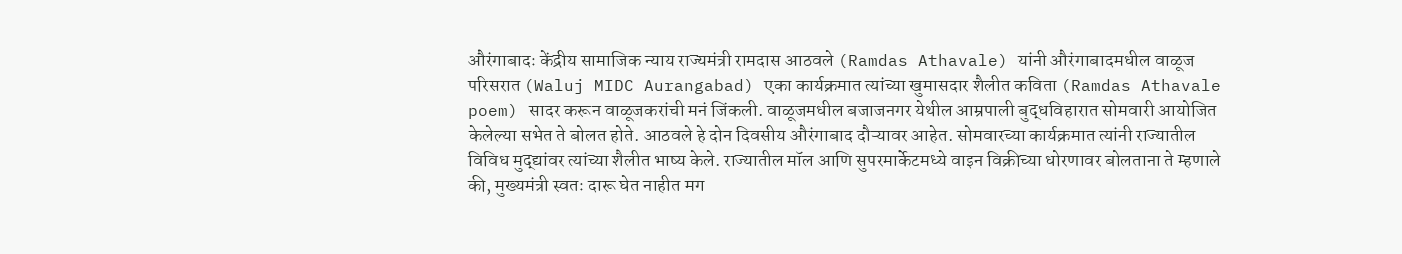औरंगाबादः केंद्रीय सामाजिक न्याय राज्यमंत्री रामदास आठवले (Ramdas Athavale) यांनी औरंगाबादमधील वाळूज परिसरात (Waluj MIDC Aurangabad) एका कार्यक्रमात त्यांच्या खुमासदार शैलीत कविता (Ramdas Athavale poem) सादर करून वाळूजकरांची मनं जिंकली. वाळूजमधील बजाजनगर येथील आम्रपाली बुद्धविहारात सोमवारी आयोजित केलेल्या सभेत ते बोलत होते. आठवले हे दोन दिवसीय औरंगाबाद दौऱ्यावर आहेत. सोमवारच्या कार्यक्रमात त्यांनी राज्यातील विविध मुद्द्यांवर त्यांच्या शैलीत भाष्य केले. राज्यातील मॉल आणि सुपरमार्केटमध्ये वाइन विक्रीच्या धोरणावर बोलताना ते म्हणाले की, मुख्यमंत्री स्वतः दारू घेत नाहीत मग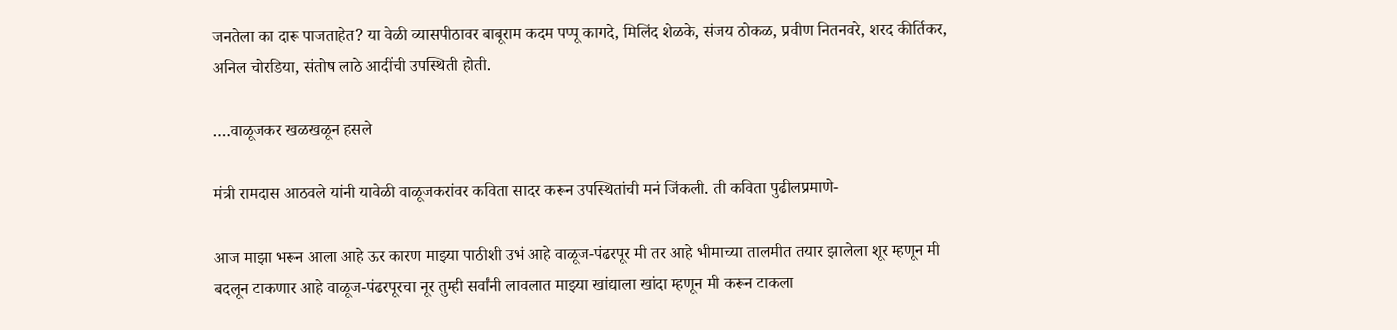जनतेला का दारू पाजताहेत? या वेळी व्यासपीठावर बाबूराम कदम पप्पू कागदे, मिलिंद शेळके, संजय ठोकळ, प्रवीण नितनवरे, शरद कीर्तिकर, अनिल चोरडिया, संतोष लाठे आदींची उपस्थिती होती.

….वाळूजकर खळखळून हसले

मंत्री रामदास आठवले यांनी यावेळी वाळूजकरांवर कविता सादर करून उपस्थितांची मनं जिंकली. ती कविता पुढीलप्रमाणे-

आज माझा भरून आला आहे ऊर कारण माझ्या पाठीशी उभं आहे वाळूज-पंढरपूर मी तर आहे भीमाच्या तालमीत तयार झालेला शूर म्हणून मी बदलून टाकणार आहे वाळूज-पंढरपूरचा नूर तुम्ही सर्वांनी लावलात माझ्या खांद्याला खांदा म्हणून मी करून टाकला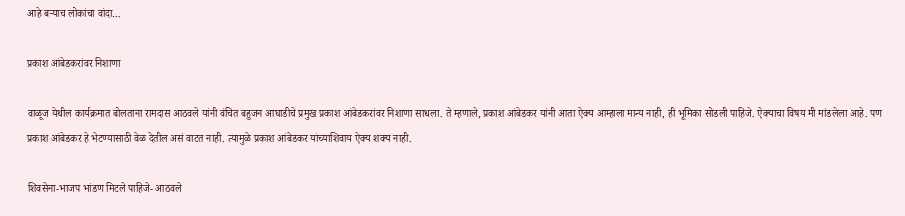आहे बऱ्याच लोकांचा वांदा…

प्रकाश आंबेडकरांवर निशाणा

वाळूज येथील कार्यक्रमात बोलताना रामदास आठवले यांनी वंचित बहुजन आघाडीचे प्रमुख प्रकाश आंबेडकरांवर निशाणा साधला. ते म्हणाले, प्रकाश आंबेडकर यांनी आता ऐक्य आम्हाला मान्य नाही, ही भूमिका सोडली पाहिजे. ऐक्याचा विषय मी मांडलेला आहे. पण प्रकाश आंबेडकर हे भेटण्यासाठी वेळ देतील असं वाटत नाही. त्यामुळे प्रकाश आंबेडकर यांच्याशिवाय ऐक्य शक्य नाही.

शिवसेना-भाजप भांडण मिटले पाहिजे- आठवले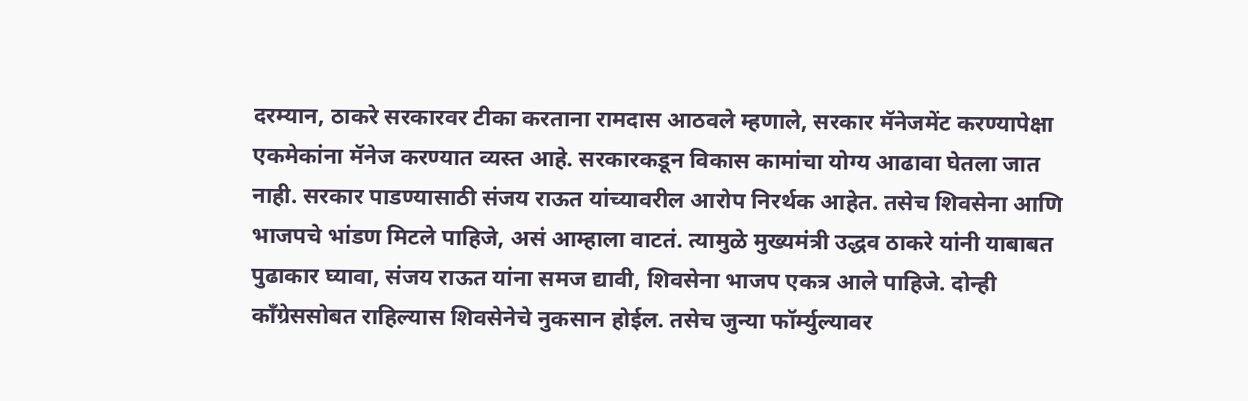दरम्यान, ठाकरे सरकारवर टीका करताना रामदास आठवले म्हणाले, सरकार मॅनेजमेंट करण्यापेक्षा एकमेकांना मॅनेज करण्यात व्यस्त आहे. सरकारकडून विकास कामांचा योग्य आढावा घेतला जात नाही. सरकार पाडण्यासाठी संजय राऊत यांच्यावरील आरोप निरर्थक आहेत. तसेच शिवसेना आणि भाजपचे भांडण मिटले पाहिजे, असं आम्हाला वाटतं. त्यामुळे मुख्यमंत्री उद्धव ठाकरे यांनी याबाबत पुढाकार घ्यावा, संजय राऊत यांना समज द्यावी, शिवसेना भाजप एकत्र आले पाहिजे. दोन्ही काँग्रेससोबत राहिल्यास शिवसेनेचे नुकसान होईल. तसेच जुन्या फॉर्म्युल्यावर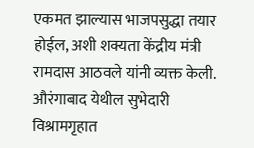एकमत झाल्यास भाजपसुद्धा तयार होईल, अशी शक्यता केंद्रीय मंत्री रामदास आठवले यांनी व्यक्त केली. औरंगाबाद येथील सुभेदारी विश्रामगृहात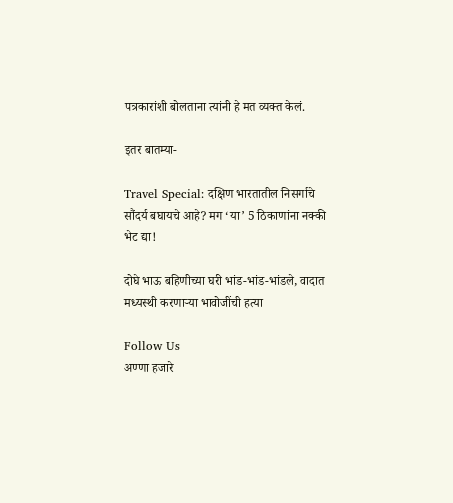पत्रकारांशी बोलताना त्यांनी हे मत व्यक्त केलं.

इतर बातम्या-

Travel Special: दक्षिण भारतातील निसर्गाचे सौंदर्य बघायचे आहे? मग ‘या’ 5 ठिकाणांना नक्की भेट द्या!

दोघे भाऊ बहिणीच्या घरी भांड-भांड-भांडले, वादात मध्यस्थी करणाऱ्या भावोजींची हत्या

Follow Us
अण्णा हजारे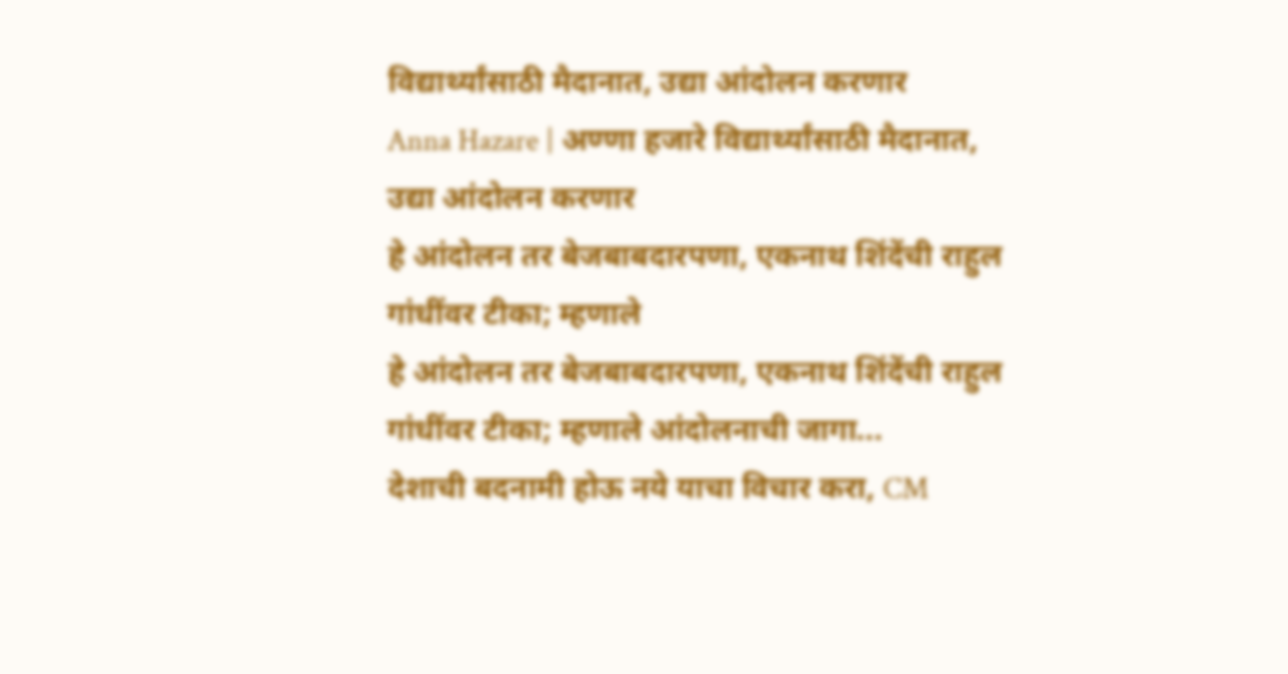विद्यार्थ्यांसाठी मैदानात, उद्या आंदोलन करणार
Anna Hazare | अण्णा हजारे विद्यार्थ्यांसाठी मैदानात, उद्या आंदोलन करणार
हे आंदोलन तर बेजबाबदारपणा, एकनाथ शिंदेंची राहुल गांधींवर टीका; म्हणाले
हे आंदोलन तर बेजबाबदारपणा, एकनाथ शिंदेंची राहुल गांधींवर टीका; म्हणाले आंदोलनाची जागा...
देशाची बदनामी होऊ नये याचा विचार करा, CM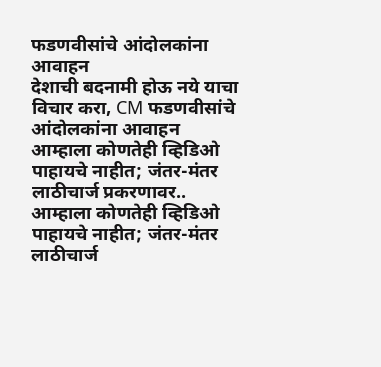फडणवीसांचे आंदोलकांना आवाहन
देशाची बदनामी होऊ नये याचा विचार करा, CM फडणवीसांचे आंदोलकांना आवाहन
आम्हाला कोणतेही व्हिडिओ पाहायचे नाहीत; जंतर-मंतर लाठीचार्ज प्रकरणावर..
आम्हाला कोणतेही व्हिडिओ पाहायचे नाहीत; जंतर-मंतर लाठीचार्ज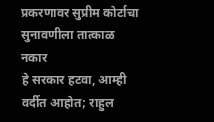प्रकरणावर सुप्रीम कोर्टाचा सुनावणीला तात्काळ नकार
हे सरकार हटवा, आम्ही वर्दीत आहोत; राहुल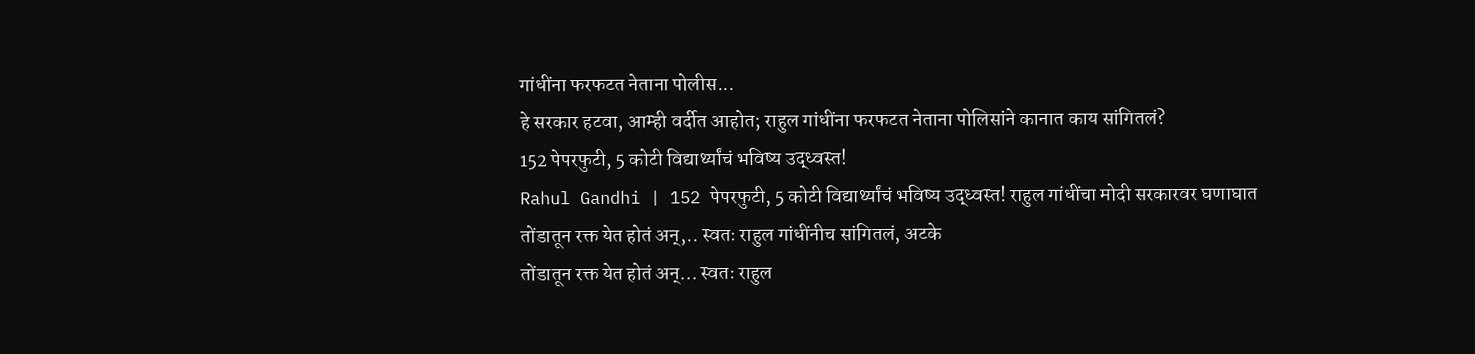गांधींना फरफटत नेताना पोलीस...
हे सरकार हटवा, आम्ही वर्दीत आहोत; राहुल गांधींना फरफटत नेताना पोलिसांने कानात काय सांगितलं?
152 पेपरफुटी, 5 कोटी विद्यार्थ्यांचं भविष्य उद्ध्वस्त!
Rahul Gandhi | 152 पेपरफुटी, 5 कोटी विद्यार्थ्यांचं भविष्य उद्ध्वस्त! राहुल गांधींचा मोदी सरकारवर घणाघात
तोंडातून रक्त येत होतं अन्,.. स्वतः राहुल गांधींनीच सांगितलं, अटके
तोंडातून रक्त येत होतं अन्... स्वतः राहुल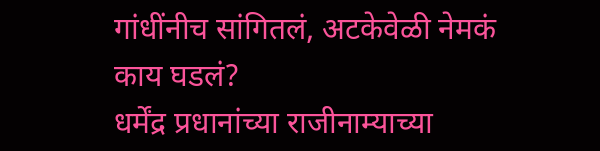गांधींनीच सांगितलं, अटकेवेळी नेमकं काय घडलं?
धर्मेंद्र प्रधानांच्या राजीनाम्याच्या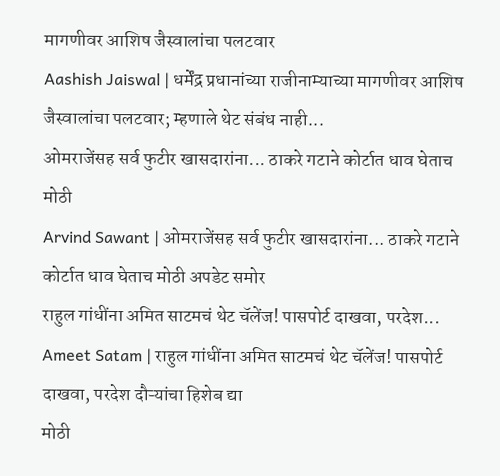मागणीवर आशिष जैस्वालांचा पलटवार
Aashish Jaiswal | धर्मेंद्र प्रधानांच्या राजीनाम्याच्या मागणीवर आशिष जैस्वालांचा पलटवार; म्हणाले थेट संबंध नाही...
ओमराजेंसह सर्व फुटीर खासदारांना... ठाकरे गटाने कोर्टात धाव घेताच मोठी
Arvind Sawant | ओमराजेंसह सर्व फुटीर खासदारांना... ठाकरे गटाने कोर्टात धाव घेताच मोठी अपडेट समोर
राहुल गांधींना अमित साटमचं थेट चॅलेंज! पासपोर्ट दाखवा, परदेश...
Ameet Satam | राहुल गांधींना अमित साटमचं थेट चॅलेंज! पासपोर्ट दाखवा, परदेश दौऱ्यांचा हिशेब द्या
मोठी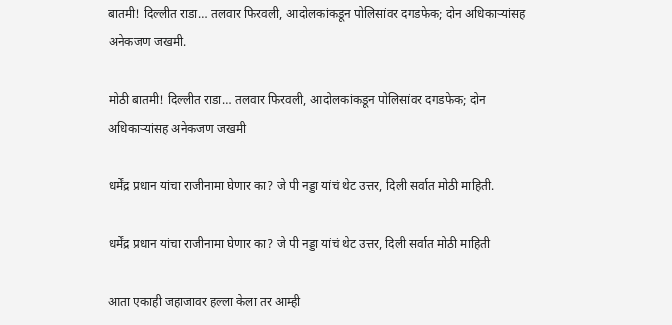बातमी! दिल्लीत राडा… तलवार फिरवली, आदोलकांकडून पोलिसांवर दगडफेक; दोन अधिकाऱ्यांसह अनेकजण जखमी.

मोठी बातमी! दिल्लीत राडा… तलवार फिरवली, आदोलकांकडून पोलिसांवर दगडफेक; दोन अधिकाऱ्यांसह अनेकजण जखमी

धर्मेंद्र प्रधान यांचा राजीनामा घेणार का? जे पी नड्डा यांचं थेट उत्तर, दिली सर्वात मोठी माहिती.

धर्मेंद्र प्रधान यांचा राजीनामा घेणार का? जे पी नड्डा यांचं थेट उत्तर, दिली सर्वात मोठी माहिती

आता एकाही जहाजावर हल्ला केला तर आम्ही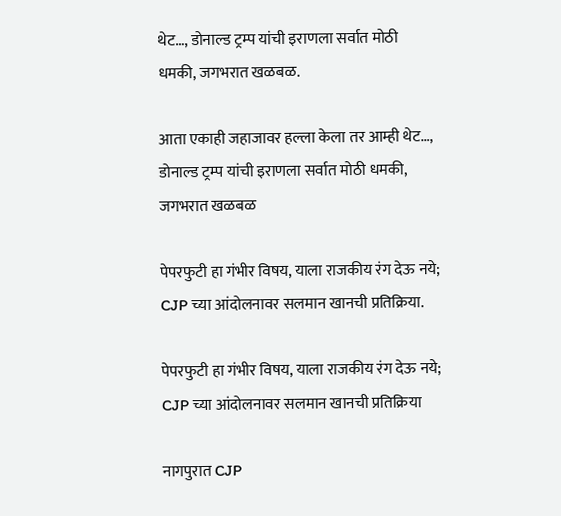थेट…, डोनाल्ड ट्रम्प यांची इराणला सर्वात मोठी धमकी, जगभरात खळबळ.

आता एकाही जहाजावर हल्ला केला तर आम्ही थेट…, डोनाल्ड ट्रम्प यांची इराणला सर्वात मोठी धमकी, जगभरात खळबळ

पेपरफुटी हा गंभीर विषय, याला राजकीय रंग देऊ नये; CJP च्या आंदोलनावर सलमान खानची प्रतिक्रिया.

पेपरफुटी हा गंभीर विषय, याला राजकीय रंग देऊ नये; CJP च्या आंदोलनावर सलमान खानची प्रतिक्रिया

नागपुरात CJP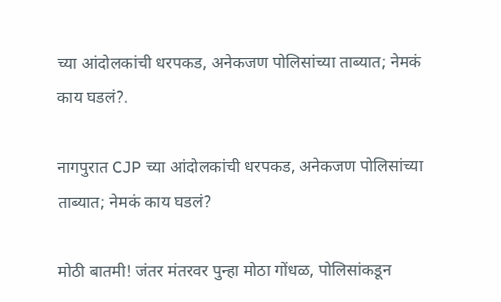च्या आंदोलकांची धरपकड, अनेकजण पोलिसांच्या ताब्यात; नेमकं काय घडलं?.

नागपुरात CJP च्या आंदोलकांची धरपकड, अनेकजण पोलिसांच्या ताब्यात; नेमकं काय घडलं?

मोठी बातमी! जंतर मंतरवर पुन्हा मोठा गोंधळ, पोलिसांकडून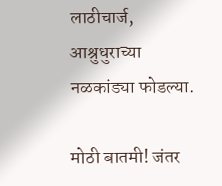लाठीचार्ज, आश्रुधुराच्या नळकांड्या फोडल्या.

मोठी बातमी! जंतर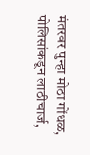मंतरवर पुन्हा मोठा गोंधळ, पोलिसांकडून लाठीचार्ज,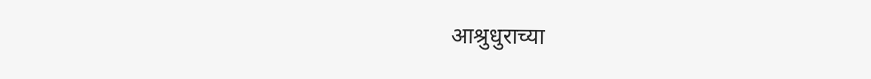आश्रुधुराच्या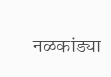नळकांड्या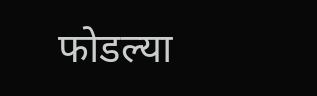फोडल्या